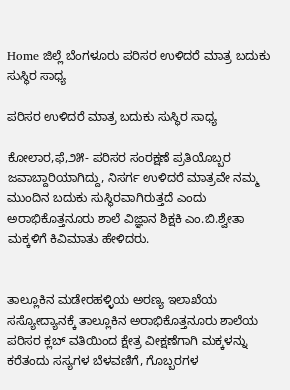Home ಜಿಲ್ಲೆ ಬೆಂಗಳೂರು ಪರಿಸರ ಉಳಿದರೆ ಮಾತ್ರ ಬದುಕು ಸುಸ್ಥಿರ ಸಾಧ್ಯ

ಪರಿಸರ ಉಳಿದರೆ ಮಾತ್ರ ಬದುಕು ಸುಸ್ಥಿರ ಸಾಧ್ಯ

ಕೋಲಾರ,ಫೆ,೨೫- ಪರಿಸರ ಸಂರಕ್ಷಣೆ ಪ್ರತಿಯೊಬ್ಬರ ಜವಾಬ್ದಾರಿಯಾಗಿದ್ದು, ನಿಸರ್ಗ ಉಳಿದರೆ ಮಾತ್ರವೇ ನಮ್ಮ ಮುಂದಿನ ಬದುಕು ಸುಸ್ಥಿರವಾಗಿರುತ್ತದೆ ಎಂದು ಅರಾಭಿಕೊತ್ತನೂರು ಶಾಲೆ ವಿಜ್ಞಾನ ಶಿಕ್ಷಕಿ ಎಂ.ಬಿ.ಶ್ವೇತಾ ಮಕ್ಕಳಿಗೆ ಕಿವಿಮಾತು ಹೇಳಿದರು.


ತಾಲ್ಲೂಕಿನ ಮಡೇರಹಳ್ಳಿಯ ಅರಣ್ಯ ಇಲಾಖೆಯ ಸಸ್ಯೋದ್ಯಾನಕ್ಕೆ ತಾಲ್ಲೂಕಿನ ಅರಾಭಿಕೊತ್ತನೂರು ಶಾಲೆಯ ಪರಿಸರ ಕ್ಲಬ್ ವತಿಯಿಂದ ಕ್ಷೇತ್ರ ವೀಕ್ಷಣೆಗಾಗಿ ಮಕ್ಕಳನ್ನು ಕರೆತಂದು ಸಸ್ಯಗಳ ಬೆಳವಣಿಗೆ, ಗೊಬ್ಬರಗಳ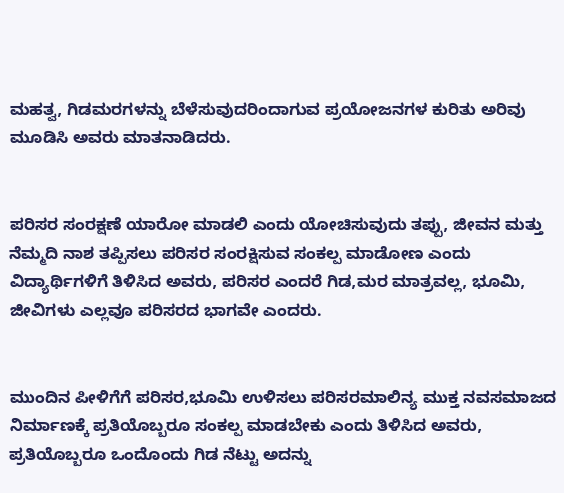ಮಹತ್ವ, ಗಿಡಮರಗಳನ್ನು ಬೆಳೆಸುವುದರಿಂದಾಗುವ ಪ್ರಯೋಜನಗಳ ಕುರಿತು ಅರಿವು ಮೂಡಿಸಿ ಅವರು ಮಾತನಾಡಿದರು.


ಪರಿಸರ ಸಂರಕ್ಷಣೆ ಯಾರೋ ಮಾಡಲಿ ಎಂದು ಯೋಚಿಸುವುದು ತಪ್ಪು, ಜೀವನ ಮತ್ತು ನೆಮ್ಮದಿ ನಾಶ ತಪ್ಪಿಸಲು ಪರಿಸರ ಸಂರಕ್ಷಿಸುವ ಸಂಕಲ್ಪ ಮಾಡೋಣ ಎಂದು ವಿದ್ಯಾರ್ಥಿಗಳಿಗೆ ತಿಳಿಸಿದ ಅವರು, ಪರಿಸರ ಎಂದರೆ ಗಿಡ,ಮರ ಮಾತ್ರವಲ್ಲ, ಭೂಮಿ, ಜೀವಿಗಳು ಎಲ್ಲವೂ ಪರಿಸರದ ಭಾಗವೇ ಎಂದರು.


ಮುಂದಿನ ಪೀಳಿಗೆಗೆ ಪರಿಸರ,ಭೂಮಿ ಉಳಿಸಲು ಪರಿಸರಮಾಲಿನ್ಯ ಮುಕ್ತ ನವಸಮಾಜದ ನಿರ್ಮಾಣಕ್ಕೆ ಪ್ರತಿಯೊಬ್ಬರೂ ಸಂಕಲ್ಪ ಮಾಡಬೇಕು ಎಂದು ತಿಳಿಸಿದ ಅವರು, ಪ್ರತಿಯೊಬ್ಬರೂ ಒಂದೊಂದು ಗಿಡ ನೆಟ್ಟು ಅದನ್ನು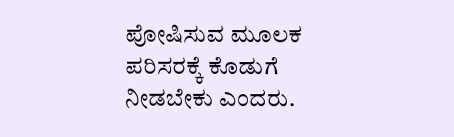ಪೋಷಿಸುವ ಮೂಲಕ ಪರಿಸರಕ್ಕೆ ಕೊಡುಗೆ ನೀಡಬೇಕು ಎಂದರು.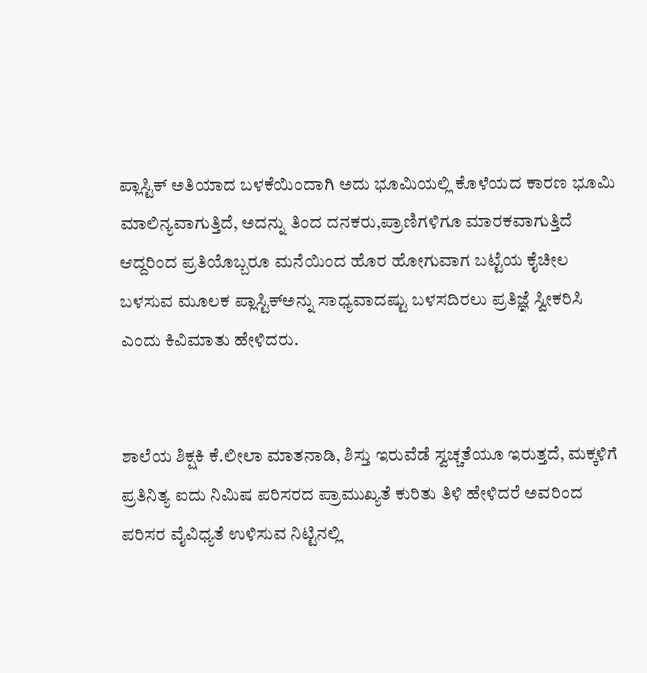ಪ್ಲಾಸ್ಟಿಕ್ ಅತಿಯಾದ ಬಳಕೆಯಿಂದಾಗಿ ಅದು ಭೂಮಿಯಲ್ಲಿ ಕೊಳೆಯದ ಕಾರಣ ಭೂಮಿ ಮಾಲಿನ್ಯವಾಗುತ್ತಿದೆ, ಅದನ್ನು ತಿಂದ ದನಕರು,ಪ್ರಾಣಿಗಳಿಗೂ ಮಾರಕವಾಗುತ್ತಿದೆ ಆದ್ದರಿಂದ ಪ್ರತಿಯೊಬ್ಬರೂ ಮನೆಯಿಂದ ಹೊರ ಹೋಗುವಾಗ ಬಟ್ಟೆಯ ಕೈಚೀಲ ಬಳಸುವ ಮೂಲಕ ಪ್ಲಾಸ್ಟಿಕ್‌ಅನ್ನು ಸಾಧ್ಯವಾದಷ್ಟು ಬಳಸದಿರಲು ಪ್ರತಿಜ್ಞೆ ಸ್ವೀಕರಿಸಿ ಎಂದು ಕಿವಿಮಾತು ಹೇಳಿದರು.


ಶಾಲೆಯ ಶಿಕ್ಷಕಿ ಕೆ.ಲೀಲಾ ಮಾತನಾಡಿ, ಶಿಸ್ತು ಇರುವೆಡೆ ಸ್ವಚ್ಚತೆಯೂ ಇರುತ್ತದೆ, ಮಕ್ಕಳಿಗೆ ಪ್ರತಿನಿತ್ಯ ಐದು ನಿಮಿಷ ಪರಿಸರದ ಪ್ರಾಮುಖ್ಯತೆ ಕುರಿತು ತಿಳಿ ಹೇಳಿದರೆ ಅವರಿಂದ ಪರಿಸರ ವೈವಿಧ್ಯತೆ ಉಳಿಸುವ ನಿಟ್ಟಿನಲ್ಲಿ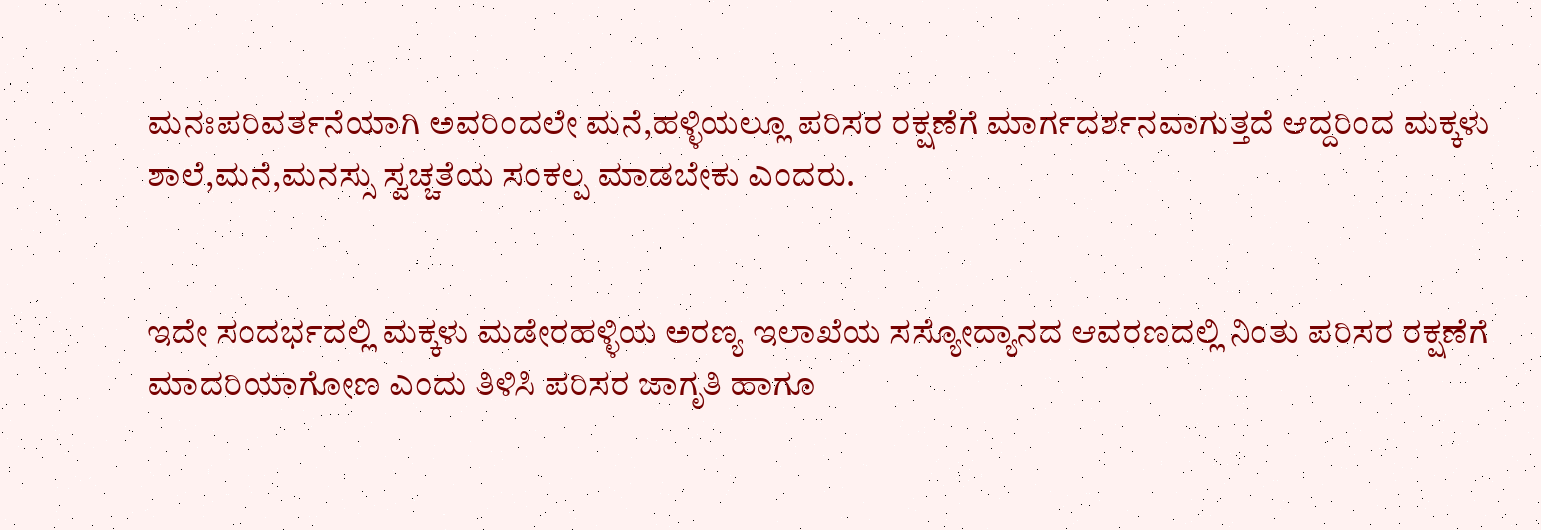ಮನಃಪರಿವರ್ತನೆಯಾಗಿ ಅವರಿಂದಲೇ ಮನೆ,ಹಳ್ಳಿಯಲ್ಲೂ ಪರಿಸರ ರಕ್ಷಣೆಗೆ ಮಾರ್ಗದರ್ಶನವಾಗುತ್ತದೆ ಆದ್ದರಿಂದ ಮಕ್ಕಳು ಶಾಲೆ,ಮನೆ,ಮನಸ್ಸು ಸ್ವಚ್ಚತೆಯ ಸಂಕಲ್ಪ ಮಾಡಬೇಕು ಎಂದರು.


ಇದೇ ಸಂದರ್ಭದಲ್ಲಿ ಮಕ್ಕಳು ಮಡೇರಹಳ್ಳಿಯ ಅರಣ್ಯ ಇಲಾಖೆಯ ಸಸ್ಯೋದ್ಯಾನದ ಆವರಣದಲ್ಲಿ ನಿಂತು ಪರಿಸರ ರಕ್ಷಣೆಗೆ ಮಾದರಿಯಾಗೋಣ ಎಂದು ತಿಳಿಸಿ ಪರಿಸರ ಜಾಗೃತಿ ಹಾಗೂ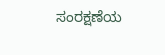ಸಂರಕ್ಷಣೆಯ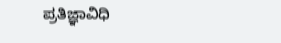ಪ್ರತಿಜ್ಞಾವಿಧಿ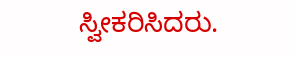ಸ್ವೀಕರಿಸಿದರು.